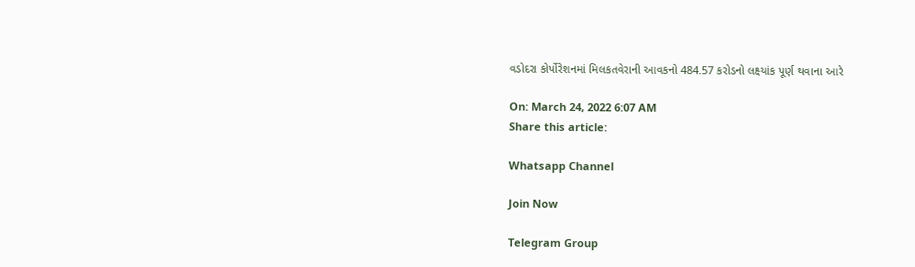વડોદરા કોર્પોરેશનમાં મિલકતવેરાની આવકનો 484.57 કરોડનો લક્ષ્યાંક પૂર્ણ થવાના આરે

On: March 24, 2022 6:07 AM
Share this article:

Whatsapp Channel

Join Now

Telegram Group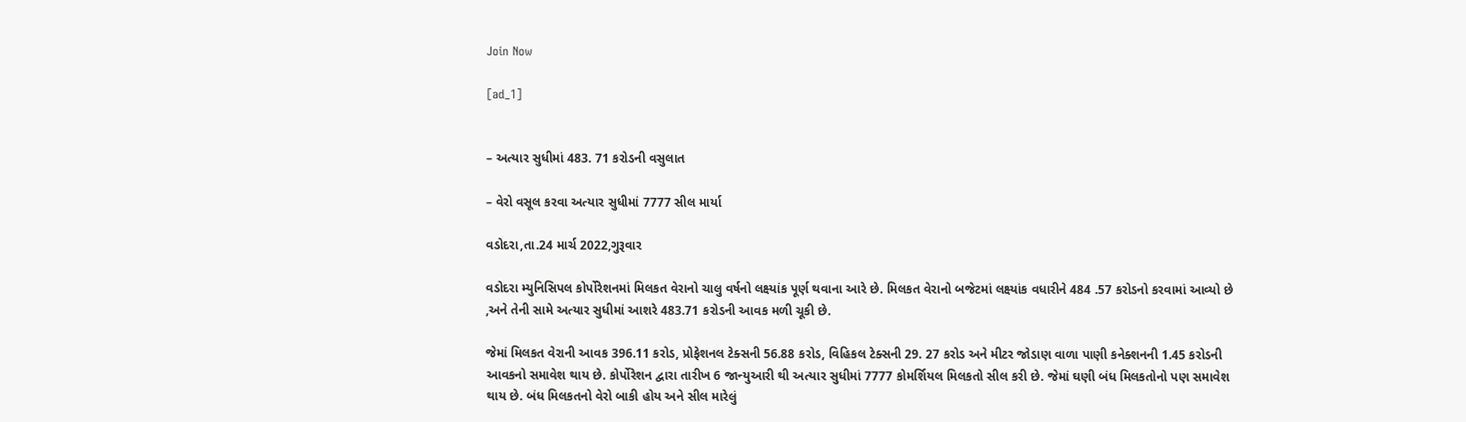Join Now

[ad_1]


– અત્યાર સુધીમાં 483. 71 કરોડની વસુલાત

– વેરો વસૂલ કરવા અત્યાર સુધીમાં 7777 સીલ માર્યા

વડોદરા,તા.24 માર્ચ 2022,ગુરૂવાર

વડોદરા મ્યુનિસિપલ કોર્પોરેશનમાં મિલકત વેરાનો ચાલુ વર્ષનો લક્ષ્યાંક પૂર્ણ થવાના આરે છે. મિલકત વેરાનો બજેટમાં લક્ષ્યાંક વધારીને 484 .57 કરોડનો કરવામાં આવ્યો છે ,અને તેની સામે અત્યાર સુધીમાં આશરે 483.71 કરોડની આવક મળી ચૂકી છે.

જેમાં મિલકત વેરાની આવક 396.11 કરોડ, પ્રોફેશનલ ટેક્સની 56.88 કરોડ, વિહિકલ ટેક્સની 29. 27 કરોડ અને મીટર જોડાણ વાળા પાણી કનેક્શનની 1.45 કરોડની આવકનો સમાવેશ થાય છે. કોર્પોરેશન દ્વારા તારીખ 6 જાન્યુઆરી થી અત્યાર સુધીમાં 7777 કોમર્શિયલ મિલકતો સીલ કરી છે. જેમાં ઘણી બંધ મિલકતોનો પણ સમાવેશ થાય છે. બંધ મિલકતનો વેરો બાકી હોય અને સીલ મારેલું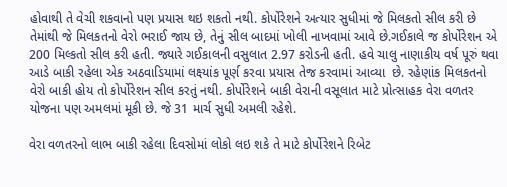હોવાથી તે વેચી શકવાનો પણ પ્રયાસ થઇ શકતો નથી. કોર્પોરેશને અત્યાર સુધીમાં જે મિલકતો સીલ કરી છે તેમાંથી જે મિલકતનો વેરો ભરાઈ જાય છે, તેનું સીલ બાદમાં ખોલી નાખવામાં આવે છે.ગઈકાલે જ કોર્પોરેશન એ 200 મિલ્કતો સીલ કરી હતી. જ્યારે ગઈકાલની વસુલાત 2.97 કરોડની હતી. હવે ચાલુ નાણાકીય વર્ષ પૂરું થવા આડે બાકી રહેલા એક અઠવાડિયામાં લક્ષ્યાંક પૂર્ણ કરવા પ્રયાસ તેજ કરવામાં આવ્યા  છે. રહેણાંક મિલકતનો વેરો બાકી હોય તો કોર્પોરેશન સીલ કરતું નથી. કોર્પોરેશને બાકી વેરાની વસૂલાત માટે પ્રોત્સાહક વેરા વળતર યોજના પણ અમલમાં મૂકી છે. જે 31 માર્ચ સુધી અમલી રહેશે.

વેરા વળતરનો લાભ બાકી રહેલા દિવસોમાં લોકો લઇ શકે તે માટે કોર્પોરેશને રિબેટ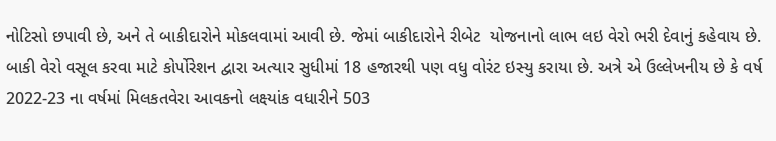નોટિસો છપાવી છે, અને તે બાકીદારોને મોકલવામાં આવી છે. જેમાં બાકીદારોને રીબેટ  યોજનાનો લાભ લઇ વેરો ભરી દેવાનું કહેવાય છે. બાકી વેરો વસૂલ કરવા માટે કોર્પોરેશન દ્વારા અત્યાર સુધીમાં 18 હજારથી પણ વધુ વોરંટ ઇસ્યુ કરાયા છે. અત્રે એ ઉલ્લેખનીય છે કે વર્ષ 2022-23 ના વર્ષમાં મિલકતવેરા આવકનો લક્ષ્યાંક વધારીને 503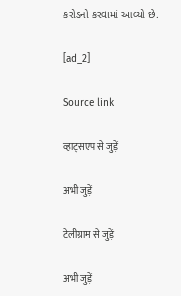કરોડનો કરવામાં આવ્યો છે.

[ad_2]

Source link

व्हाट्सएप से जुड़ें

अभी जुड़ें

टेलीग्राम से जुड़ें

अभी जुड़ें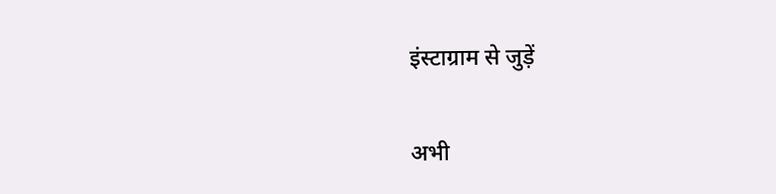इंस्टाग्राम से जुड़ें

अभी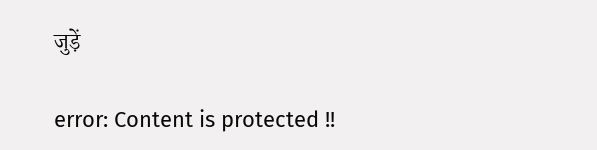जुड़ें

error: Content is protected !!